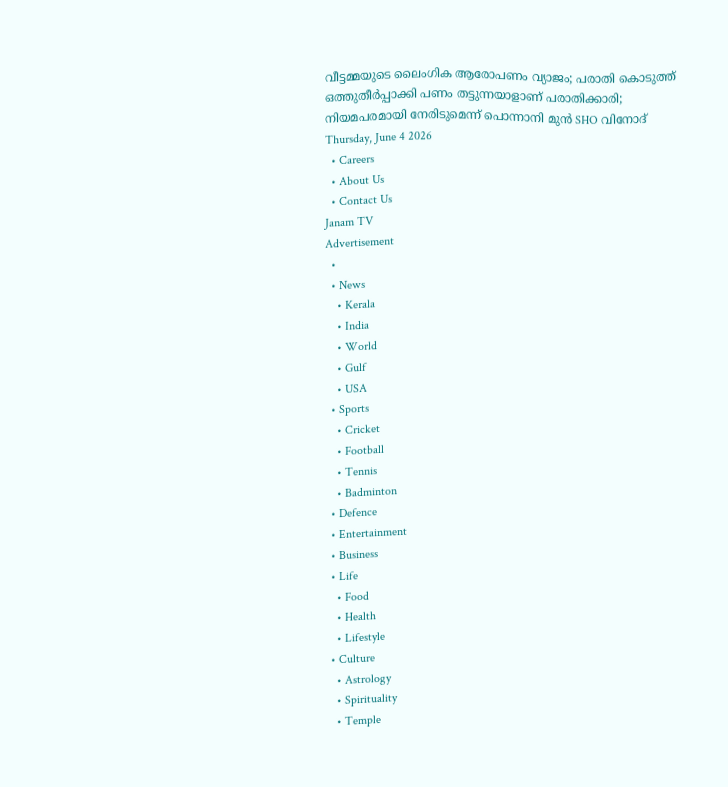വീട്ടമ്മയുടെ ലൈംഗിക ആരോപണം വ്യാജം; പരാതി കൊടുത്ത്  ഒത്തുതീർപ്പാക്കി പണം തട്ടുന്നയാളാണ് പരാതിക്കാരി; നിയമപരമായി നേരിടുമെന്ന് പൊന്നാനി മുൻ SHO വിനോദ്
Thursday, June 4 2026
  • Careers
  • About Us
  • Contact Us
Janam TV
Advertisement
  •
  • News
    • Kerala
    • India
    • World
    • Gulf
    • USA
  • Sports
    • Cricket
    • Football
    • Tennis
    • Badminton
  • Defence
  • Entertainment
  • Business
  • Life
    • Food
    • Health
    • Lifestyle
  • Culture
    • Astrology
    • Spirituality
    • Temple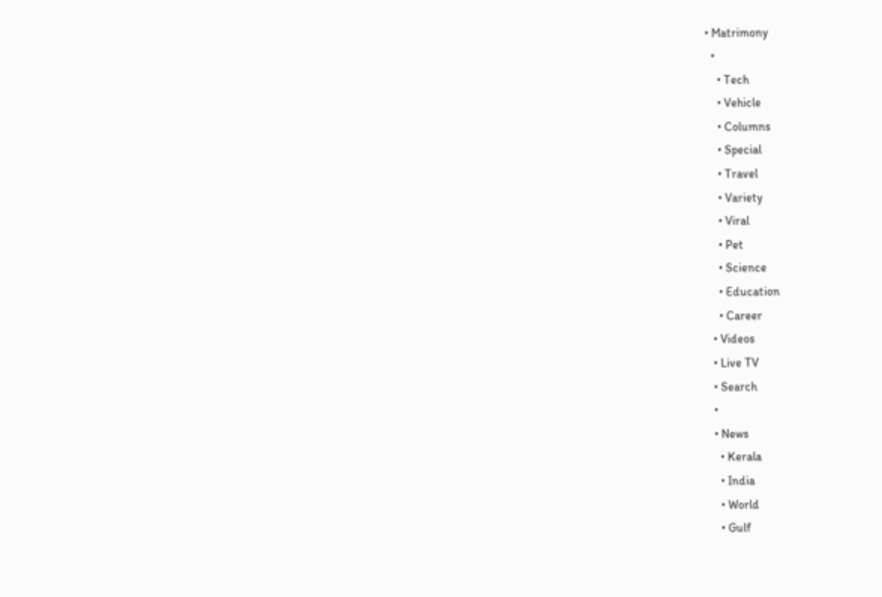• Matrimony
  •
    • Tech
    • Vehicle
    • Columns
    • Special
    • Travel
    • Variety
    • Viral
    • Pet
    • Science
    • Education
    • Career
  • Videos
  • Live TV
  • Search
  •
  • News
    • Kerala
    • India
    • World
    • Gulf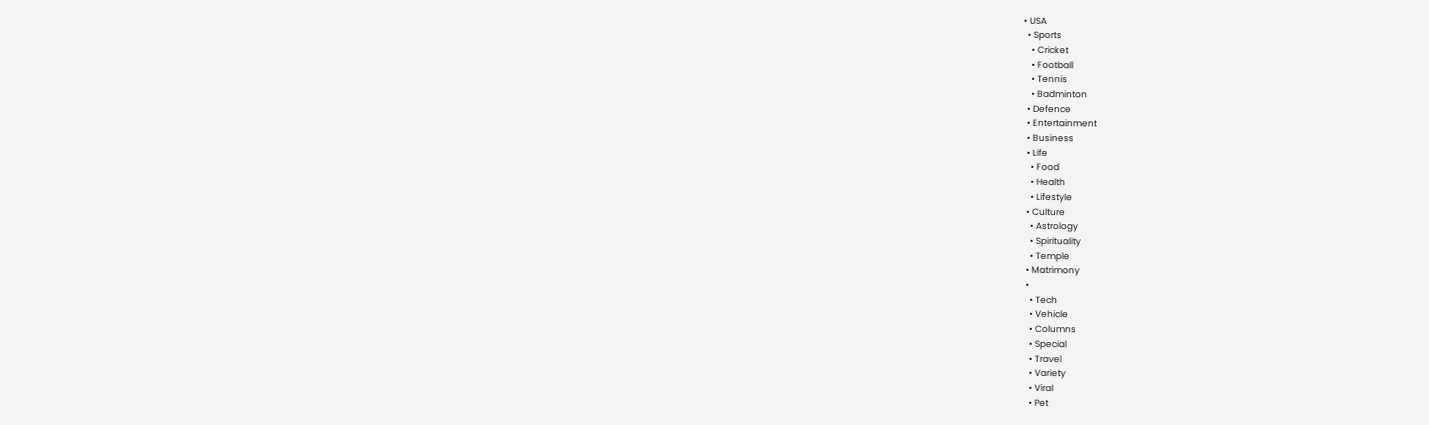• USA
  • Sports
    • Cricket
    • Football
    • Tennis
    • Badminton
  • Defence
  • Entertainment
  • Business
  • Life
    • Food
    • Health
    • Lifestyle
  • Culture
    • Astrology
    • Spirituality
    • Temple
  • Matrimony
  •
    • Tech
    • Vehicle
    • Columns
    • Special
    • Travel
    • Variety
    • Viral
    • Pet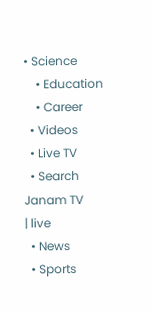• Science
    • Education
    • Career
  • Videos
  • Live TV
  • Search
Janam TV
| live
  • News
  • Sports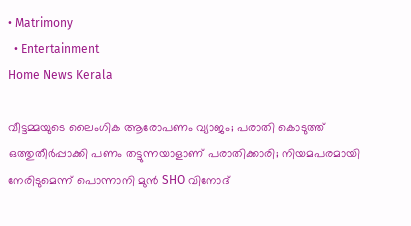• Matrimony
  • Entertainment
Home News Kerala

വീട്ടമ്മയുടെ ലൈംഗിക ആരോപണം വ്യാജം; പരാതി കൊടുത്ത്  ഒത്തുതീർപ്പാക്കി പണം തട്ടുന്നയാളാണ് പരാതിക്കാരി; നിയമപരമായി നേരിടുമെന്ന് പൊന്നാനി മുൻ SHO വിനോദ്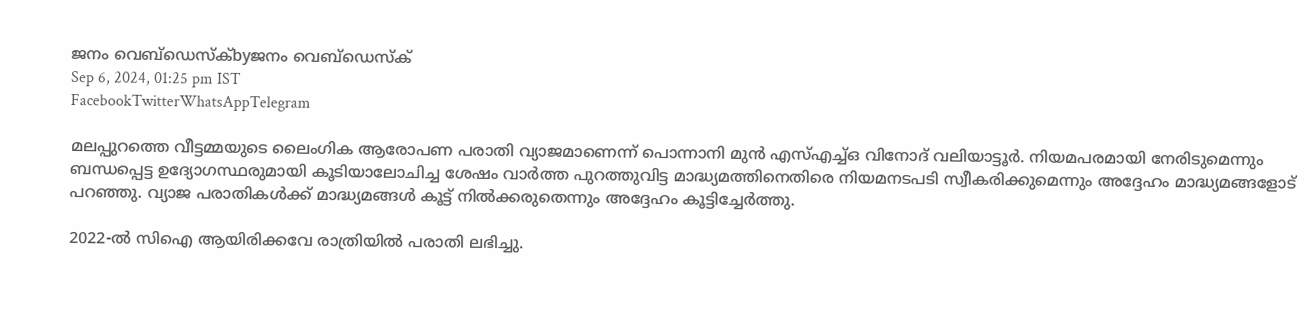ജനം വെബ്‌ഡെസ്ക്byജനം വെബ്‌ഡെസ്ക്
Sep 6, 2024, 01:25 pm IST
FacebookTwitterWhatsAppTelegram

മലപ്പുറത്തെ വീട്ടമ്മയുടെ ലൈംഗിക ആരോപണ പരാതി വ്യാജമാണെന്ന് പൊന്നാനി മുൻ എസ്എച്ച്ഒ വിനോദ് വലിയാട്ടൂർ. നിയമപരമായി നേരിടുമെന്നും ബന്ധപ്പെട്ട ഉദ്യോഗസ്ഥരുമായി കൂടിയാലോചിച്ച ശേഷം വാർത്ത പുറത്തുവിട്ട മാദ്ധ്യമത്തിനെതിരെ നിയമനടപടി സ്വീകരിക്കുമെന്നും അദ്ദേഹം മാദ്ധ്യമങ്ങളോട് പറ‍ഞ്ഞു. വ്യാജ പരാതികൾക്ക് മാദ്ധ്യമങ്ങൾ കൂട്ട് നിൽക്കരുതെന്നും അദ്ദേഹം കൂട്ടിച്ചേർത്തു.

2022-ൽ സിഐ ആയിരിക്കവേ രാത്രിയിൽ പരാതി ലഭിച്ചു.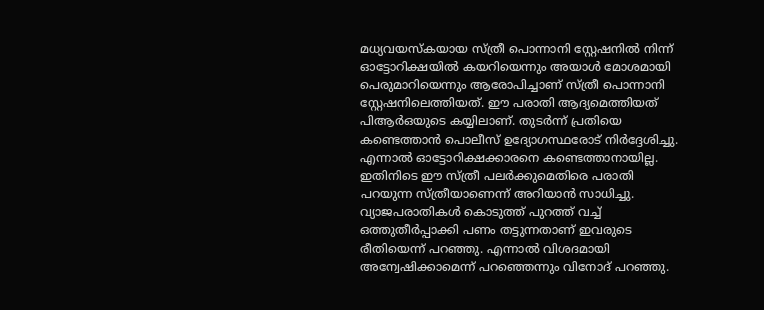മധ്യവയസ്കയായ സ്ത്രീ പൊന്നാനി സ്റ്റേഷനിൽ നിന്ന് ഓട്ടോറിക്ഷയിൽ കയറിയെന്നും അയാൾ മോശമായി പെരുമാറിയെന്നും ആരോപിച്ചാണ് സ്ത്രീ പൊന്നാനി സ്റ്റേഷനിലെത്തിയത്. ഈ പരാതി ആദ്യമെത്തിയത് പിആർഒയുടെ കയ്യിലാണ്. തുടർന്ന് പ്രതിയെ കണ്ടെത്താൻ പൊലീസ് ഉദ്യോഗസ്ഥരോട് നിർദ്ദേശിച്ചു. എന്നാൽ ഓട്ടോറിക്ഷക്കാരനെ കണ്ടെത്താനായില്ല.
ഇതിനിടെ ഈ സ്ത്രീ പലർക്കുമെതിരെ പരാതി പറയുന്ന സ്ത്രീയാണെന്ന് അറിയാൻ സാധിച്ചു. വ്യാജപരാതികൾ കൊടുത്ത് പുറത്ത് വച്ച് ഒത്തുതീർപ്പാക്കി പണം തട്ടുന്നതാണ് ഇവരുടെ രീതിയെന്ന് പറഞ്ഞു. എന്നാൽ വിശദമായി അന്വേഷിക്കാമെന്ന് പറ‍ഞ്ഞെന്നും വിനോദ് പറഞ്ഞു.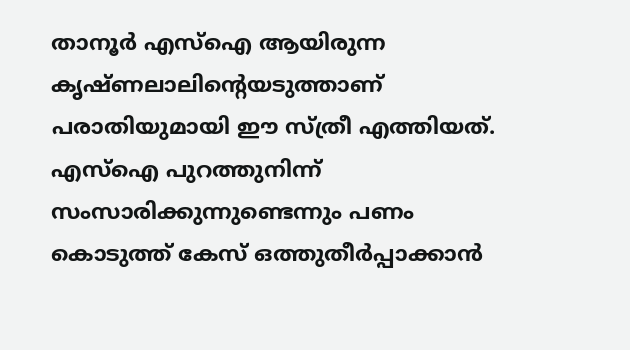താനൂർ എസ്ഐ ആയിരുന്ന കൃഷ്ണലാലിന്റെയടുത്താണ് പരാതിയുമായി ഈ സ്ത്രീ എത്തിയത്. എസ്ഐ പുറത്തുനിന്ന് സംസാരിക്കുന്നുണ്ടെന്നും പണം കൊടുത്ത് കേസ് ഒത്തുതീർപ്പാക്കാൻ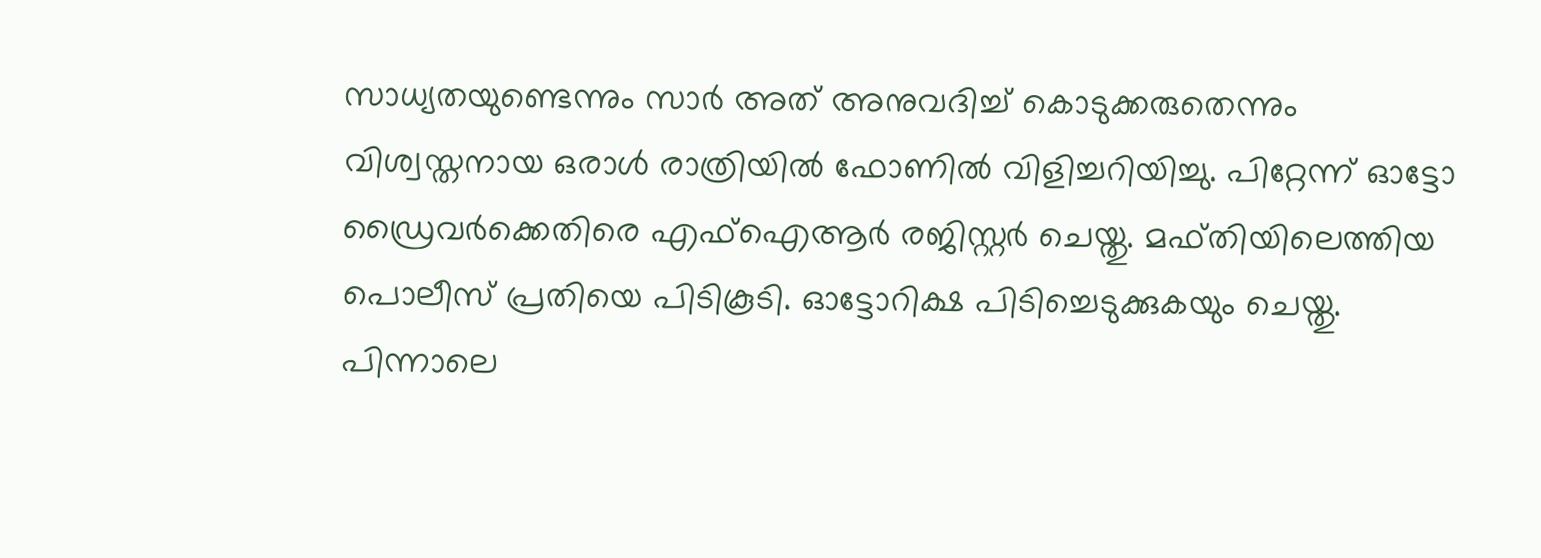സാധ്യതയുണ്ടെന്നും സാർ അത് അനുവദിച്ച് കൊടുക്കരുതെന്നും വിശ്വസ്തനായ ഒരാൾ രാത്രിയിൽ ഫോണിൽ വിളിച്ചറിയിച്ചു. പിറ്റേന്ന് ഓട്ടോ ഡ്രൈവർക്കെതിരെ എഫ്ഐആർ രജിസ്റ്റർ ചെയ്തു. മഫ്തിയിലെത്തിയ പൊലീസ് പ്രതിയെ പിടികൂടി. ഓട്ടോറിക്ഷ പിടിച്ചെടുക്കുകയും ചെയ്തു. പിന്നാലെ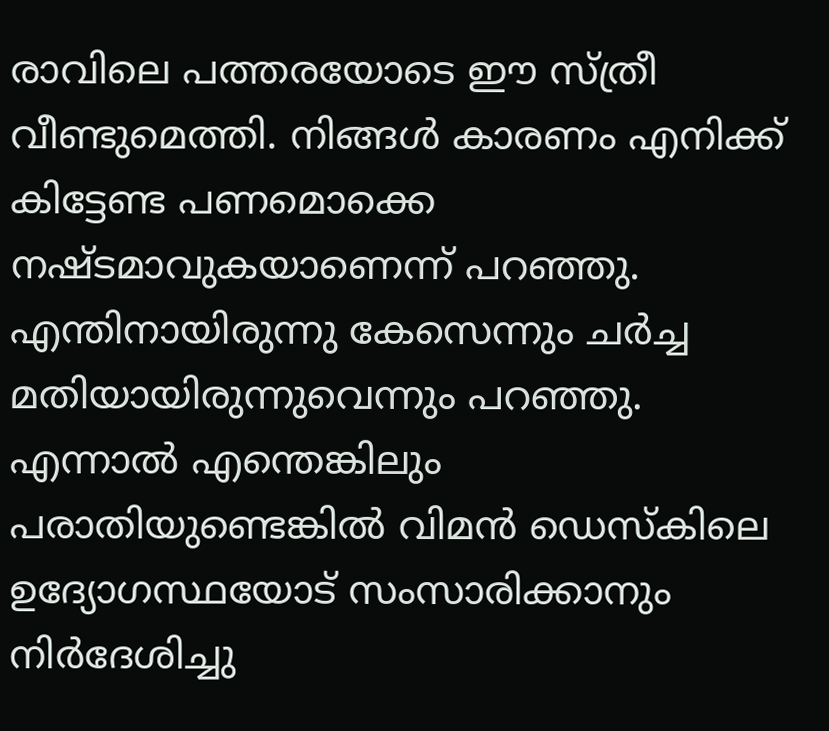രാവിലെ പത്തരയോടെ ഈ സ്ത്രീ വീണ്ടുമെത്തി. നിങ്ങൾ കാരണം എനിക്ക് കിട്ടേണ്ട പണമൊക്കെ നഷ്ടമാവുകയാണെന്ന് പറഞ്ഞു. എന്തിനായിരുന്നു കേസെന്നും ചർച്ച മതിയായിരുന്നുവെന്നും പറഞ്ഞു. എന്നാൽ എന്തെങ്കിലും പരാതിയുണ്ടെങ്കിൽ വിമൻ ഡെസ്കിലെ ഉദ്യോഗസ്ഥയോട് സംസാരിക്കാനും നിർദേശിച്ചു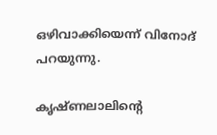ഒഴിവാക്കിയെന്ന് വിനോദ് പറയുന്നു.

കൃഷ്ണലാലിന്റെ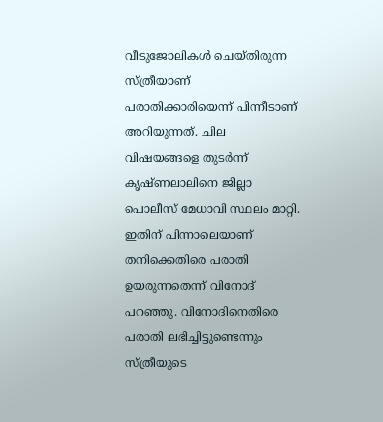വീടുജോലികൾ ചെയ്തിരുന്ന സ്ത്രീയാണ് പരാതിക്കാരിയെന്ന് പിന്നീടാണ് അറിയുന്നത്. ചില വിഷയങ്ങളെ തുടർന്ന് കൃഷ്ണലാലിനെ ജില്ലാ പൊലീസ് മേധാവി സ്ഥലം മാറ്റി. ഇതിന് പിന്നാലെയാണ് തനിക്കെതിരെ പരാതി ഉയരുന്നതെന്ന് വിനോദ് പറ‍ഞ്ഞു. വിനോദിനെതിരെ പരാതി ലഭിച്ചിട്ടുണ്ടെന്നും സ്ത്രീയുടെ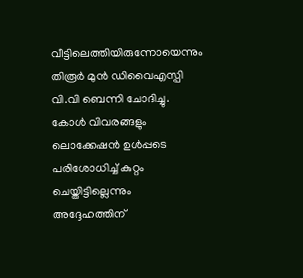വീട്ടിലെത്തിയിരുന്നോയെന്നും തിരൂർ മുൻ ഡിവൈഎസ്പി വി.വി ബെന്നി ചോദിച്ചു. കോൾ വിവരങ്ങളും ലൊക്കേഷൻ ഉൾപ്പടെ പരിശോധിച്ച് കുറ്റം ചെയ്തിട്ടില്ലെന്നും അദ്ദേഹത്തിന്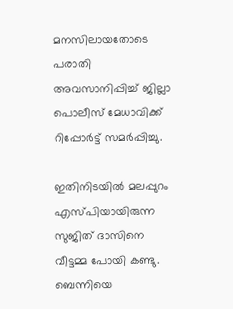മനസിലായതോടെ പരാതി അവസാനിപ്പിച്ച് ജില്ലാ പൊലീസ് മേധാവിക്ക് റിപ്പോർട്ട് സമർപ്പിച്ചു.

ഇതിനിടയിൽ മലപ്പുറം എസ്പിയായിരുന്ന സുജിത് ദാസിനെ വീട്ടമ്മ പോയി കണ്ടു. ബെന്നിയെ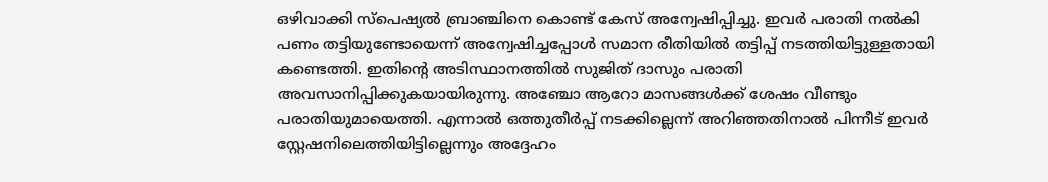ഒഴിവാക്കി സ്പെഷ്യൽ ബ്രാഞ്ചിനെ കൊണ്ട് കേസ് അന്വേഷിപ്പിച്ചു. ഇവർ പരാതി നൽകി പണം തട്ടിയുണ്ടോയെന്ന് അന്വേഷിച്ചപ്പോൾ സമാന രീതിയിൽ തട്ടിപ്പ് നടത്തിയിട്ടുള്ളതായി കണ്ടെത്തി. ഇതിന്റെ അടിസ്ഥാനത്തിൽ സുജിത് ദാസും പരാതി അവസാനിപ്പിക്കുകയായിരുന്നു. അഞ്ചോ ആറോ മാസങ്ങൾക്ക് ശേഷം വീണ്ടും പരാതിയുമായെത്തി. എന്നാൽ ഒത്തുതീർപ്പ് നടക്കില്ലെന്ന് അറിഞ്ഞതിനാൽ പിന്നീട് ഇവർ സ്റ്റേഷനിലെത്തിയിട്ടില്ലെന്നും അദ്ദേഹം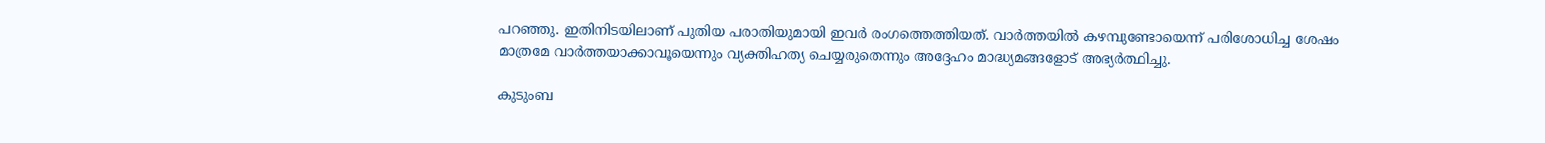പറഞ്ഞു. ഇതിനിടയിലാണ് പുതിയ പരാതിയുമായി ഇവർ രംഗത്തെത്തിയത്. വാർത്തയിൽ കഴമ്പുണ്ടോയെന്ന് പരിശോധിച്ച ശേഷം മാത്രമേ വാർത്തയാക്കാവൂയെന്നും വ്യക്തിഹത്യ ചെയ്യരുതെന്നും അദ്ദേഹം മാദ്ധ്യമങ്ങളോട് അഭ്യർത്ഥിച്ചു.

കുടുംബ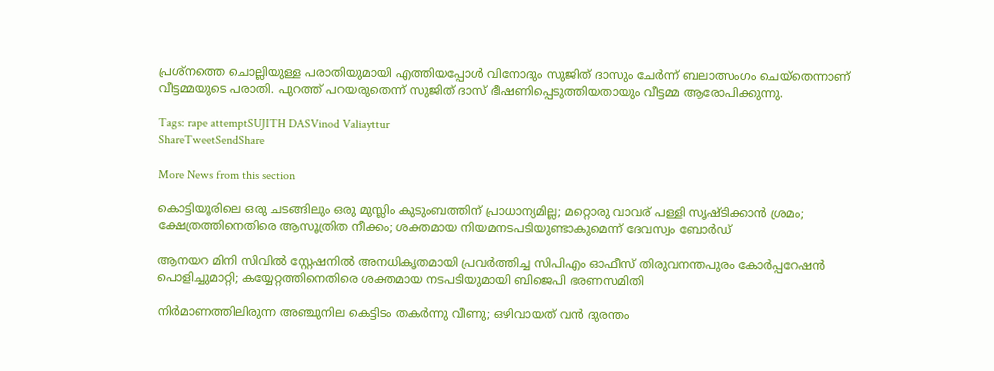പ്രശ്നത്തെ ചൊല്ലിയുള്ള പരാതിയുമായി എത്തിയപ്പോൾ വിനോദും സുജിത് ദാസും ചേർന്ന് ബലാത്സംഗം ചെയ്തെന്നാണ് വീട്ടമ്മയുടെ പരാതി. പുറത്ത് പറയരുതെന്ന് സുജിത് ദാസ് ഭീഷണിപ്പെടുത്തിയതായും വീട്ടമ്മ ആരോപിക്കുന്നു.

Tags: rape attemptSUJITH DASVinod Valiayttur
ShareTweetSendShare

More News from this section

കൊട്ടിയൂരിലെ ഒരു ചടങ്ങിലും ഒരു മുസ്ലിം കുടുംബത്തിന് പ്രാധാന്യമില്ല; മറ്റൊരു വാവര് പള്ളി സൃഷ്ടിക്കാൻ ശ്രമം; ക്ഷേത്രത്തിനെതിരെ ആസൂത്രിത നീക്കം; ശക്തമായ നിയമനടപടിയുണ്ടാകുമെന്ന് ദേവസ്വം ബോർഡ്

ആനയറ മിനി സിവിൽ സ്റ്റേഷനിൽ അനധികൃതമായി പ്രവർത്തിച്ച സിപിഎം ഓഫീസ് തിരുവനന്തപുരം കോ‍ർപ്പറേഷൻ പൊളിച്ചുമാറ്റി; കയ്യേറ്റത്തിനെതിരെ ശക്തമായ നടപടിയുമായി ബിജെപി ഭരണസമിതി

നിർമാണത്തിലിരുന്ന അഞ്ചുനില കെട്ടിടം തകർന്നു വീണു; ഒഴിവായത് വൻ ദുരന്തം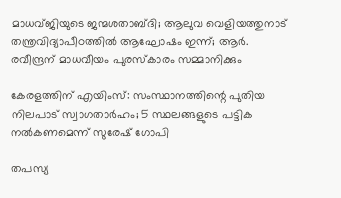മാധവ്ജിയുടെ ജന്മശതാബ്ദി; ആലുവ വെളിയത്തുനാട് തന്ത്രവിദ്യാപീഠത്തില്‍ ആഘോഷം ഇന്ന്; ആര്‍. രവീന്ദ്രന് മാധവീയം പുരസ്‌കാരം സമ്മാനിക്കും

കേരളത്തിന് എയിംസ്: സംസ്ഥാനത്തിന്റെ പുതിയ നിലപാട് സ്വാഗതാര്‍ഹം; 5 സ്ഥലങ്ങളുടെ പട്ടിക നല്‍കണമെന്ന് സുരേഷ് ഗോപി

തപസ്യ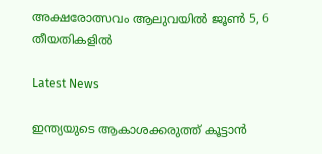അക്ഷരോത്സവം ആലുവയില്‍ ജൂണ്‍ 5, 6 തീയതികളില്‍

Latest News

ഇന്ത്യയുടെ ആകാശക്കരുത്ത് കൂട്ടാന്‍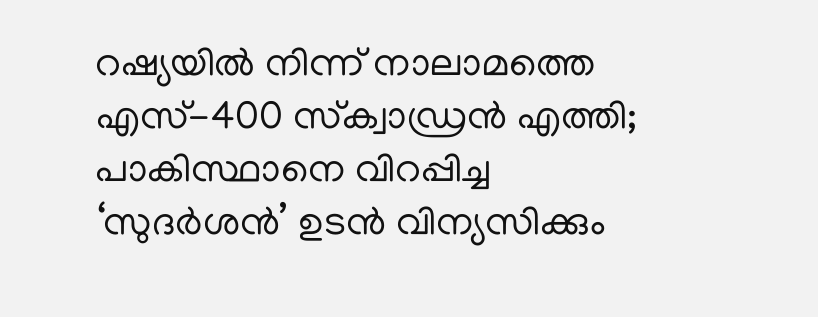റഷ്യയില്‍ നിന്ന് നാലാമത്തെ എസ്-400 സ്‌ക്വാഡ്രന്‍ എത്തി; പാകിസ്ഥാനെ വിറപ്പിച്ച ‘സുദര്‍ശന്‍’ ഉടന്‍ വിന്യസിക്കും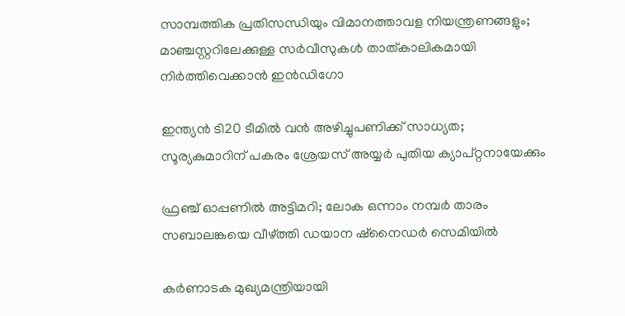സാമ്പത്തിക പ്രതിസന്ധിയും വിമാനത്താവള നിയന്ത്രണങ്ങളും; മാഞ്ചസ്റ്ററിലേക്കുള്ള സര്‍വീസുകള്‍ താത്കാലികമായി നിര്‍ത്തിവെക്കാന്‍ ഇന്‍ഡിഗോ

ഇന്ത്യന്‍ ടി20 ടീമില്‍ വന്‍ അഴിച്ചുപണിക്ക് സാധ്യത; സൂര്യകുമാറിന് പകരം ശ്രേയസ് അയ്യര്‍ പുതിയ ക്യാപ്റ്റനായേക്കും

ഫ്രഞ്ച് ഓപ്പണില്‍ അട്ടിമറി; ലോക ഒന്നാം നമ്പര്‍ താരം സബാലങ്കയെ വീഴ്‌ത്തി ഡയാന ഷ്‌നൈഡര്‍ സെമിയില്‍

കര്‍ണാടക മുഖ്യമന്ത്രിയായി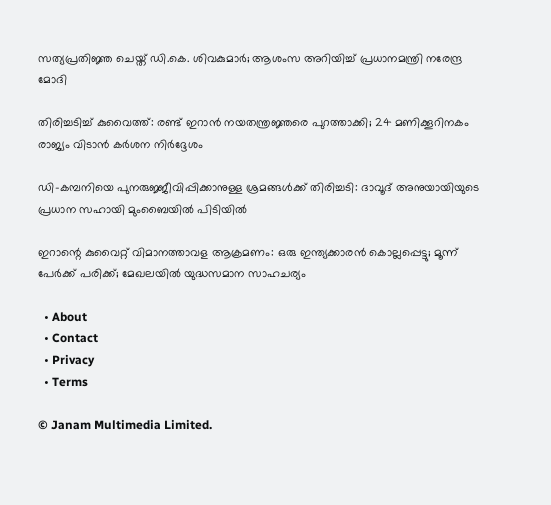സത്യപ്രതിജ്ഞ ചെയ്ത് ഡി.കെ. ശിവകുമാര്‍; ആശംസ അറിയിച്ച് പ്രധാനമന്ത്രി നരേന്ദ്ര മോദി

തിരിച്ചടിച്ച് കുവൈത്ത്: രണ്ട് ഇറാന്‍ നയതന്ത്രജ്ഞരെ പുറത്താക്കി; 24 മണിക്കൂറിനകം രാജ്യം വിടാന്‍ കര്‍ശന നിര്‍ദ്ദേശം

ഡി-കമ്പനിയെ പുനരുജ്ജീവിപ്പിക്കാനുള്ള ശ്രമങ്ങള്‍ക്ക് തിരിച്ചടി: ദാവൂദ് അനുയായിയുടെ പ്രധാന സഹായി മുംബൈയില്‍ പിടിയില്‍

ഇറാന്റെ കുവൈറ്റ് വിമാനത്താവള ആക്രമണം: ഒരു ഇന്ത്യക്കാരന്‍ കൊല്ലപ്പെട്ടു; മൂന്ന് പേര്‍ക്ക് പരിക്ക്; മേഖലയില്‍ യുദ്ധസമാന സാഹചര്യം

  • About
  • Contact
  • Privacy
  • Terms

© Janam Multimedia Limited.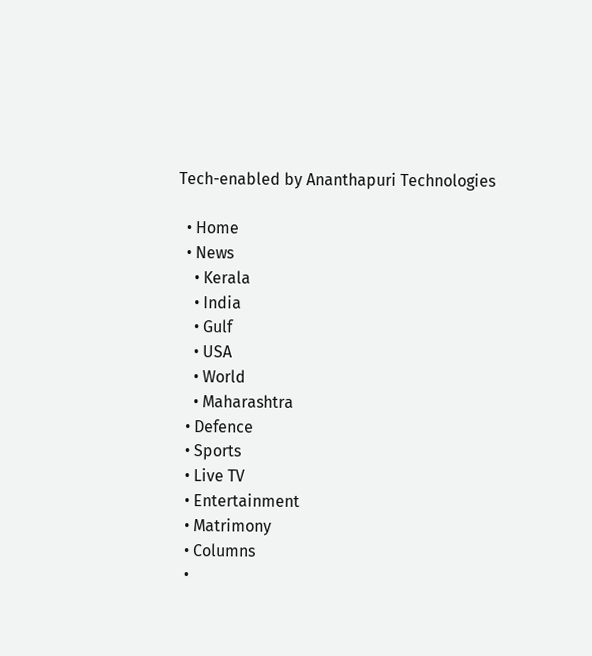Tech-enabled by Ananthapuri Technologies

  • Home
  • News
    • Kerala
    • India
    • Gulf
    • USA
    • World
    • Maharashtra
  • Defence
  • Sports
  • Live TV
  • Entertainment
  • Matrimony
  • Columns
  •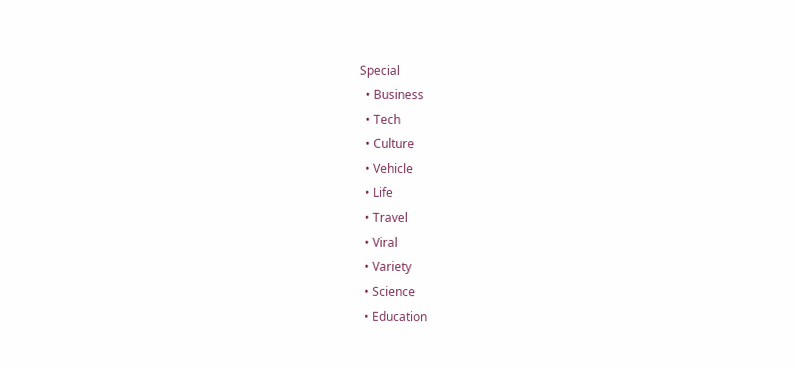Special
  • Business
  • Tech
  • Culture
  • Vehicle
  • Life
  • Travel
  • Viral
  • Variety
  • Science
  • Education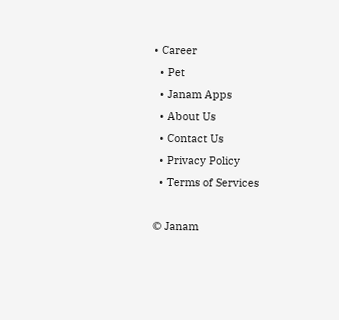• Career
  • Pet
  • Janam Apps
  • About Us
  • Contact Us
  • Privacy Policy
  • Terms of Services

© Janam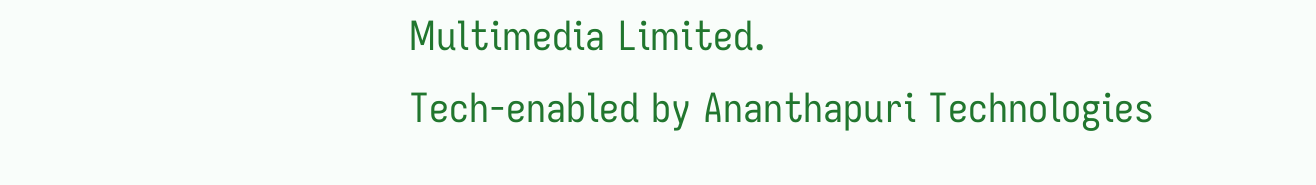Multimedia Limited.
Tech-enabled by Ananthapuri Technologies